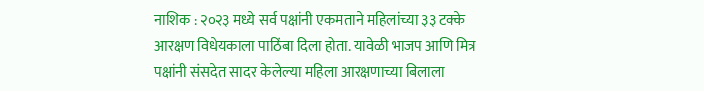नाशिक : २०२३ मध्ये सर्व पक्षांनी एकमताने महिलांच्या ३३ टक्के आरक्षण विधेयकाला पाठिंबा दिला होता. यावेळी भाजप आणि मित्र पक्षांनी संसदेत सादर केलेल्या महिला आरक्षणाच्या बिलाला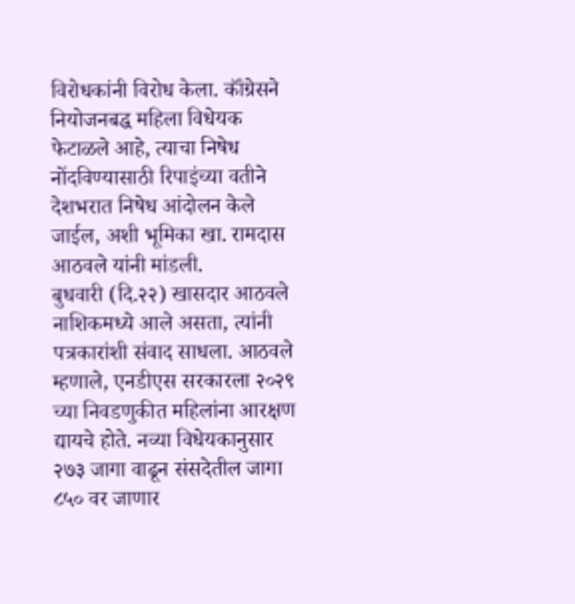विरोधकांनी विरोध केला. कॉंग्रेसने नियोजनबद्ध महिला विधेयक फेटाळले आहे, त्याचा निषेध नोंदविण्यासाठी रिपाइंच्या वतीने देशभरात निषेध आंदोलन केले जाईल, अशी भूमिका खा. रामदास आठवले यांनी मांडली.
बुधवारी (दि.२२) खासदार आठवले नाशिकमध्ये आले असता, त्यांनी पत्रकारांशी संवाद साधला. आठवले म्हणाले, एनडीएस सरकारला २०२९ च्या निवडणुकीत महिलांना आरक्षण द्यायचे होते. नव्या विधेयकानुसार २७३ जागा वाढून संसदेतील जागा ८५० वर जाणार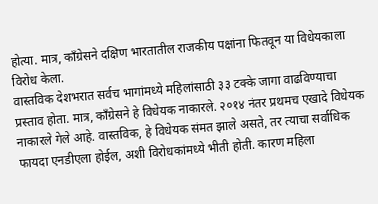होत्या. मात्र, काँग्रेसने दक्षिण भारतातील राजकीय पक्षांना फितवून या विधेयकाला विरोध केला.
वास्तविक देशभरात सर्वच भागांमध्ये महिलांसाठी ३३ टक्के जागा वाढविण्याचा प्रस्ताव होता. मात्र, काँग्रेसने हे विधेयक नाकारले. २०१४ नंतर प्रथमच एखादे विधेयक नाकारले गेले आहे. वास्तविक, हे विधेयक संमत झाले असते, तर त्याचा सर्वाधिक फायदा एनडीएला होईल, अशी विरोधकांमध्ये भीती होती. कारण महिला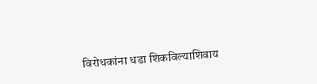विरोधकांना धडा शिकविल्याशिवाय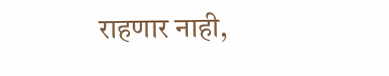राहणार नाही,